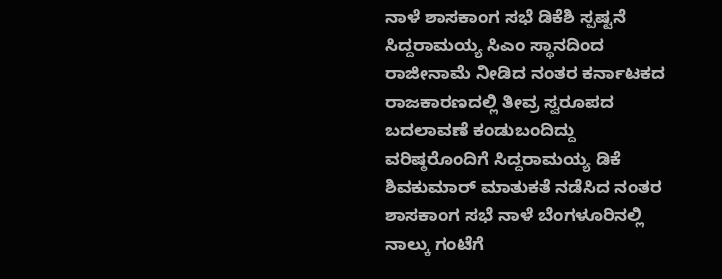ನಾಳೆ ಶಾಸಕಾಂಗ ಸಭೆ ಡಿಕೆಶಿ ಸ್ಪಷ್ಟನೆ
ಸಿದ್ದರಾಮಯ್ಯ ಸಿಎಂ ಸ್ಥಾನದಿಂದ ರಾಜೀನಾಮೆ ನೀಡಿದ ನಂತರ ಕರ್ನಾಟಕದ ರಾಜಕಾರಣದಲ್ಲಿ ತೀವ್ರ ಸ್ವರೂಪದ ಬದಲಾವಣೆ ಕಂಡುಬಂದಿದ್ದು ವರಿಷ್ಠರೊಂದಿಗೆ ಸಿದ್ದರಾಮಯ್ಯ ಡಿಕೆ ಶಿವಕುಮಾರ್ ಮಾತುಕತೆ ನಡೆಸಿದ ನಂತರ ಶಾಸಕಾಂಗ ಸಭೆ ನಾಳೆ ಬೆಂಗಳೂರಿನಲ್ಲಿ ನಾಲ್ಕು ಗಂಟೆಗೆ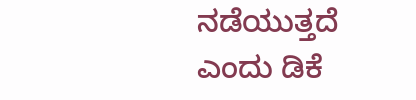ನಡೆಯುತ್ತದೆ ಎಂದು ಡಿಕೆ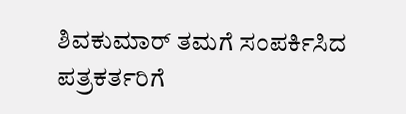ಶಿವಕುಮಾರ್ ತಮಗೆ ಸಂಪರ್ಕಿಸಿದ ಪತ್ರಕರ್ತರಿಗೆ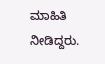ಮಾಹಿತಿ ನೀಡಿದ್ದರು.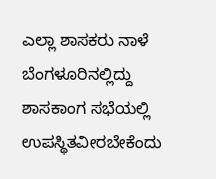ಎಲ್ಲಾ ಶಾಸಕರು ನಾಳೆ ಬೆಂಗಳೂರಿನಲ್ಲಿದ್ದು ಶಾಸಕಾಂಗ ಸಭೆಯಲ್ಲಿ ಉಪಸ್ಥಿತವೀರಬೇಕೆಂದು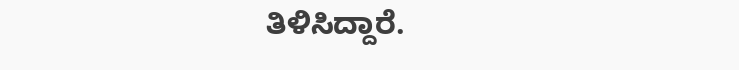ತಿಳಿಸಿದ್ದಾರೆ.